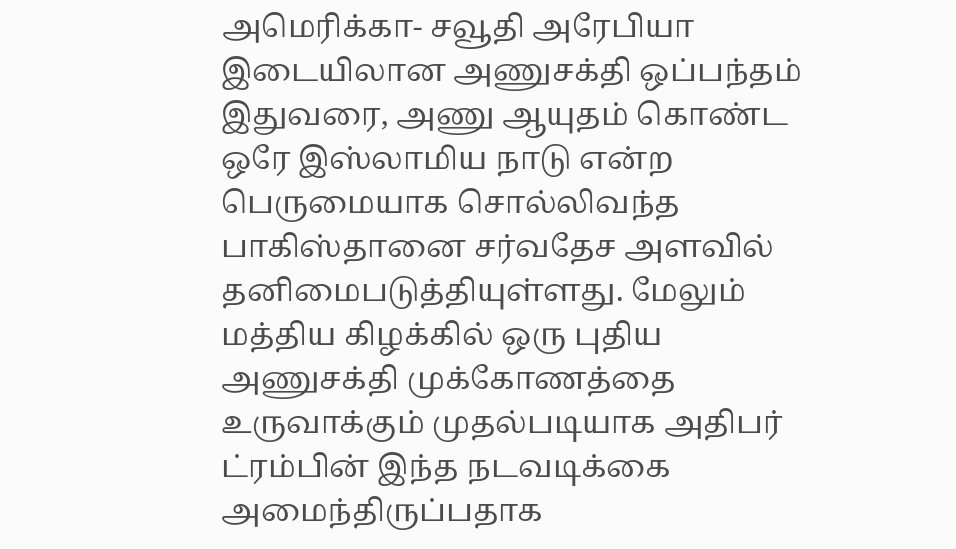அமெரிக்கா- சவூதி அரேபியா இடையிலான அணுசக்தி ஒப்பந்தம் இதுவரை, அணு ஆயுதம் கொண்ட ஒரே இஸ்லாமிய நாடு என்ற பெருமையாக சொல்லிவந்த பாகிஸ்தானை சர்வதேச அளவில் தனிமைபடுத்தியுள்ளது. மேலும் மத்திய கிழக்கில் ஒரு புதிய அணுசக்தி முக்கோணத்தை உருவாக்கும் முதல்படியாக அதிபர் ட்ரம்பின் இந்த நடவடிக்கை அமைந்திருப்பதாக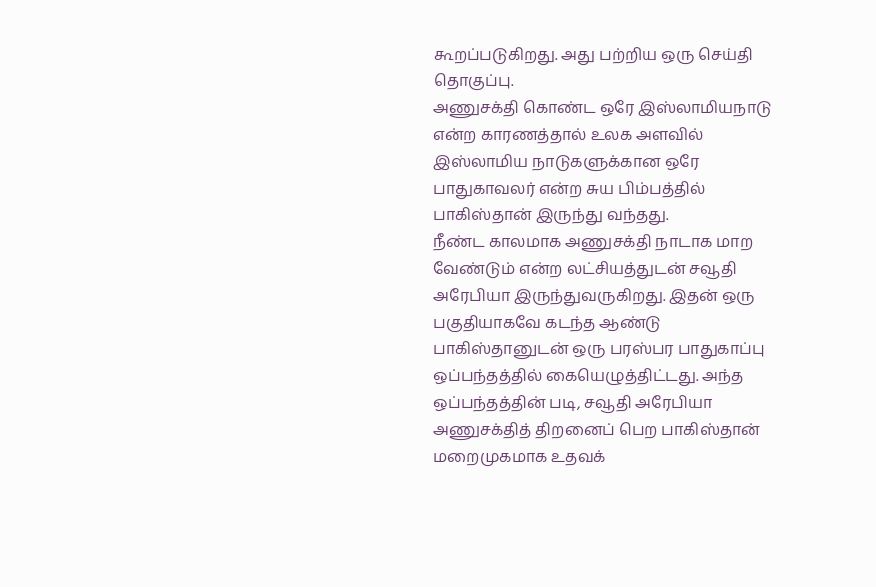கூறப்படுகிறது. அது பற்றிய ஒரு செய்தி தொகுப்பு.
அணுசக்தி கொண்ட ஒரே இஸ்லாமியநாடு என்ற காரணத்தால் உலக அளவில் இஸ்லாமிய நாடுகளுக்கான ஒரே பாதுகாவலர் என்ற சுய பிம்பத்தில் பாகிஸ்தான் இருந்து வந்தது.
நீண்ட காலமாக அணுசக்தி நாடாக மாற வேண்டும் என்ற லட்சியத்துடன் சவூதி அரேபியா இருந்துவருகிறது. இதன் ஒரு பகுதியாகவே கடந்த ஆண்டு பாகிஸ்தானுடன் ஒரு பரஸ்பர பாதுகாப்பு ஒப்பந்தத்தில் கையெழுத்திட்டது. அந்த ஒப்பந்தத்தின் படி, சவூதி அரேபியா அணுசக்தித் திறனைப் பெற பாகிஸ்தான் மறைமுகமாக உதவக்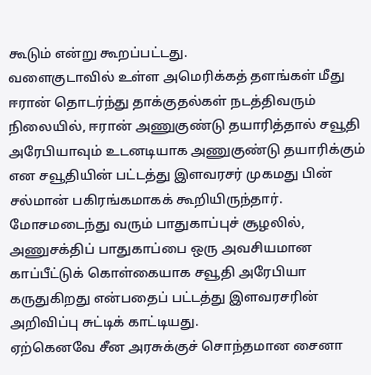கூடும் என்று கூறப்பட்டது.
வளைகுடாவில் உள்ள அமெரிக்கத் தளங்கள் மீது ஈரான் தொடர்ந்து தாக்குதல்கள் நடத்திவரும் நிலையில், ஈரான் அணுகுண்டு தயாரித்தால் சவூதி அரேபியாவும் உடனடியாக அணுகுண்டு தயாரிக்கும் என சவூதியின் பட்டத்து இளவரசர் முகமது பின் சல்மான் பகிரங்கமாகக் கூறியிருந்தார்.
மோசமடைந்து வரும் பாதுகாப்புச் சூழலில், அணுசக்திப் பாதுகாப்பை ஒரு அவசியமான காப்பீட்டுக் கொள்கையாக சவூதி அரேபியா கருதுகிறது என்பதைப் பட்டத்து இளவரசரின் அறிவிப்பு சுட்டிக் காட்டியது.
ஏற்கெனவே சீன அரசுக்குச் சொந்தமான சைனா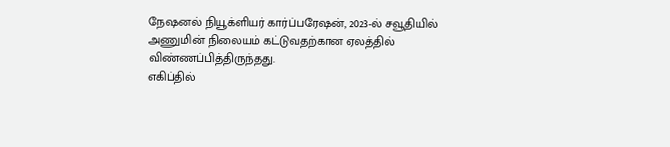நேஷனல் நியூக்ளியர் கார்ப்பரேஷன், 2023-ல் சவூதியில் அணுமின் நிலையம் கட்டுவதற்கான ஏலத்தில் விண்ணப்பித்திருந்தது.
எகிப்தில்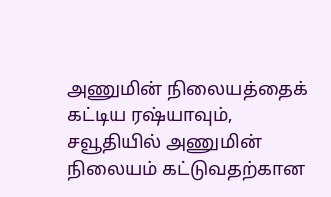அணுமின் நிலையத்தைக் கட்டிய ரஷ்யாவும், சவூதியில் அணுமின் நிலையம் கட்டுவதற்கான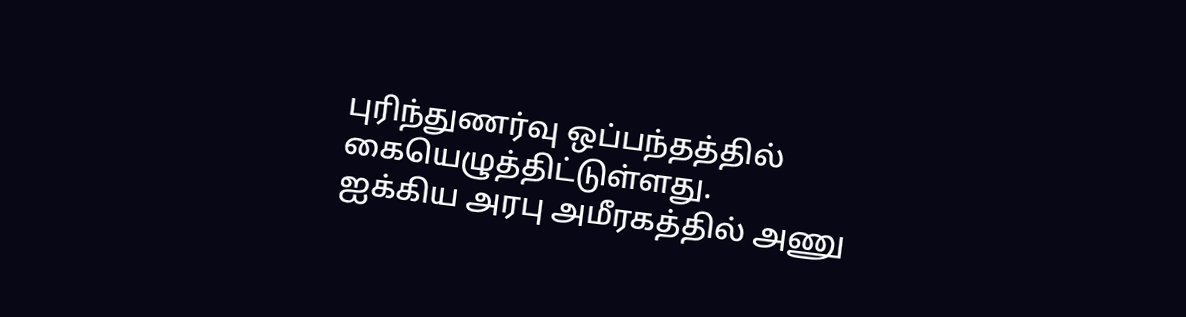புரிந்துணர்வு ஒப்பந்தத்தில் கையெழுத்திட்டுள்ளது.
ஐக்கிய அரபு அமீரகத்தில் அணு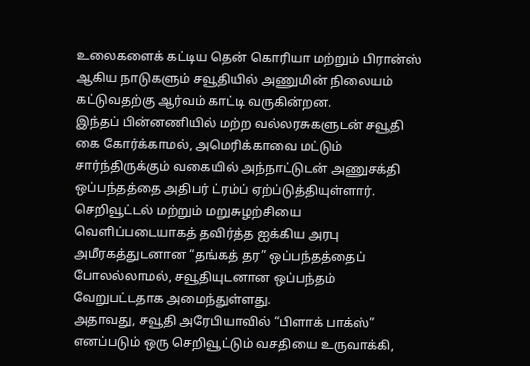உலைகளைக் கட்டிய தென் கொரியா மற்றும் பிரான்ஸ் ஆகிய நாடுகளும் சவூதியில் அணுமின் நிலையம் கட்டுவதற்கு ஆர்வம் காட்டி வருகின்றன.
இந்தப் பின்னணியில் மற்ற வல்லரசுகளுடன் சவூதி கை கோர்க்காமல், அமெரிக்காவை மட்டும் சார்ந்திருக்கும் வகையில் அந்நாட்டுடன் அணுசக்தி ஒப்பந்தத்தை அதிபர் ட்ரம்ப் ஏற்ப்டுத்தியுள்ளார்.
செறிவூட்டல் மற்றும் மறுசுழற்சியை வெளிப்படையாகத் தவிர்த்த ஐக்கிய அரபு அமீரகத்துடனான “தங்கத் தர” ஒப்பந்தத்தைப் போலல்லாமல், சவூதியுடனான ஒப்பந்தம் வேறுபட்டதாக அமைந்துள்ளது.
அதாவது, சவூதி அரேபியாவில் “பிளாக் பாக்ஸ்” எனப்படும் ஒரு செறிவூட்டும் வசதியை உருவாக்கி,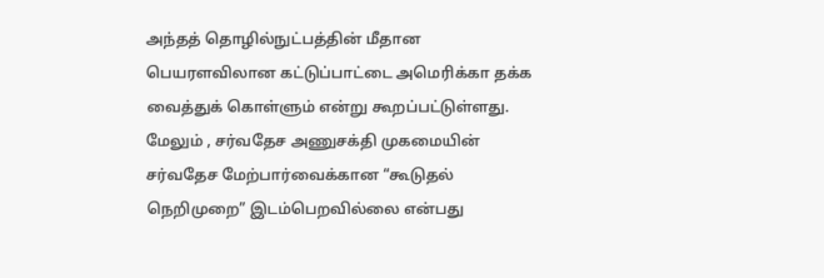அந்தத் தொழில்நுட்பத்தின் மீதான பெயரளவிலான கட்டுப்பாட்டை அமெரிக்கா தக்க வைத்துக் கொள்ளும் என்று கூறப்பட்டுள்ளது.
மேலும் , சர்வதேச அணுசக்தி முகமையின் சர்வதேச மேற்பார்வைக்கான “கூடுதல் நெறிமுறை” இடம்பெறவில்லை என்பது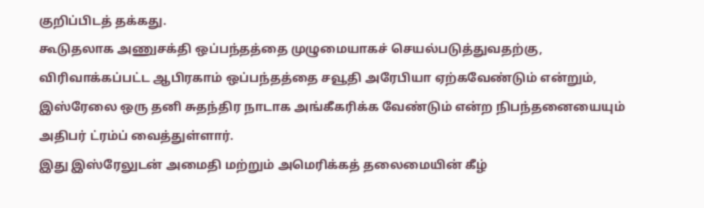குறிப்பிடத் தக்கது.
கூடுதலாக அணுசக்தி ஒப்பந்தத்தை முழுமையாகச் செயல்படுத்துவதற்கு, விரிவாக்கப்பட்ட ஆபிரகாம் ஒப்பந்தத்தை சவூதி அரேபியா ஏற்கவேண்டும் என்றும், இஸ்ரேலை ஒரு தனி சுதந்திர நாடாக அங்கீகரிக்க வேண்டும் என்ற நிபந்தனையையும் அதிபர் ட்ரம்ப் வைத்துள்ளார்.
இது இஸ்ரேலுடன் அமைதி மற்றும் அமெரிக்கத் தலைமையின் கீழ்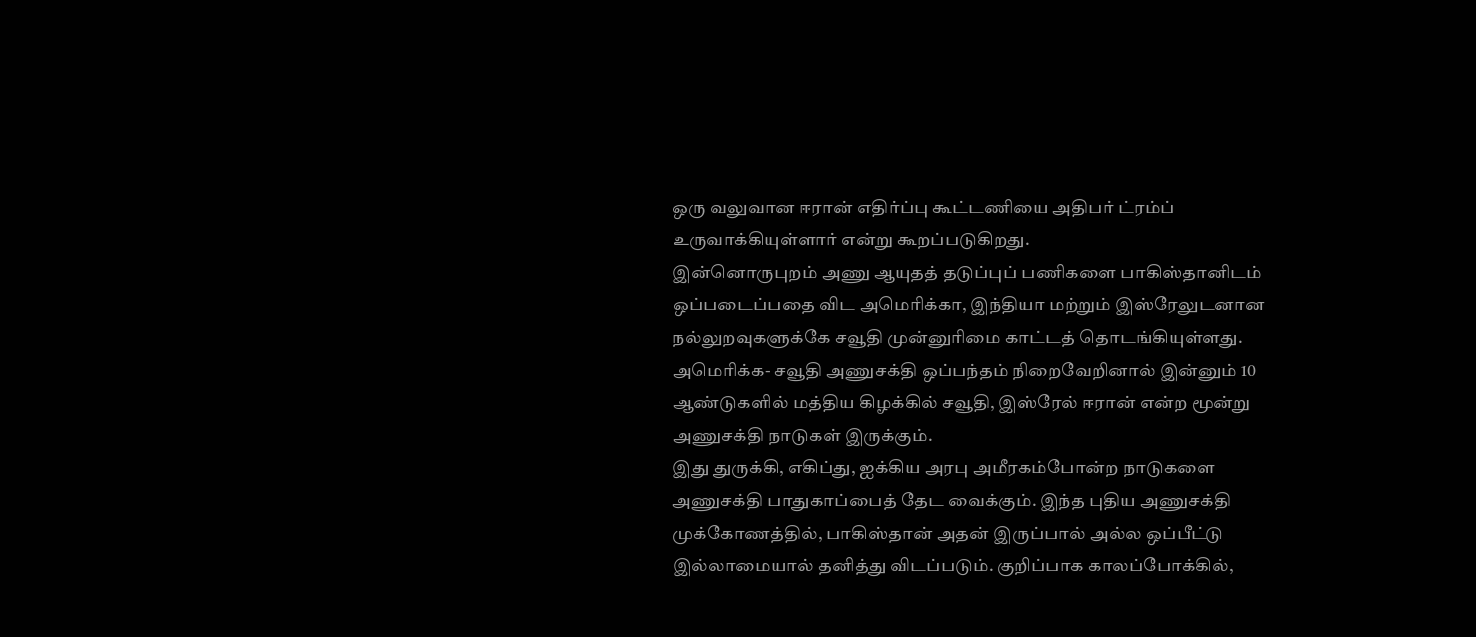ஒரு வலுவான ஈரான் எதிர்ப்பு கூட்டணியை அதிபர் ட்ரம்ப் உருவாக்கியுள்ளார் என்று கூறப்படுகிறது.
இன்னொருபுறம் அணு ஆயுதத் தடுப்புப் பணிகளை பாகிஸ்தானிடம் ஒப்படைப்பதை விட அமெரிக்கா, இந்தியா மற்றும் இஸ்ரேலுடனான நல்லுறவுகளுக்கே சவூதி முன்னுரிமை காட்டத் தொடங்கியுள்ளது.
அமெரிக்க- சவூதி அணுசக்தி ஒப்பந்தம் நிறைவேறினால் இன்னும் 10 ஆண்டுகளில் மத்திய கிழக்கில் சவூதி, இஸ்ரேல் ஈரான் என்ற மூன்று அணுசக்தி நாடுகள் இருக்கும்.
இது துருக்கி, எகிப்து, ஐக்கிய அரபு அமீரகம்போன்ற நாடுகளை அணுசக்தி பாதுகாப்பைத் தேட வைக்கும். இந்த புதிய அணுசக்தி முக்கோணத்தில், பாகிஸ்தான் அதன் இருப்பால் அல்ல ஒப்பீட்டு இல்லாமையால் தனித்து விடப்படும். குறிப்பாக காலப்போக்கில்,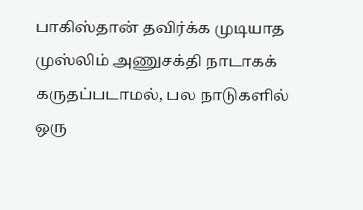பாகிஸ்தான் தவிர்க்க முடியாத முஸ்லிம் அணுசக்தி நாடாகக் கருதப்படாமல், பல நாடுகளில் ஒரு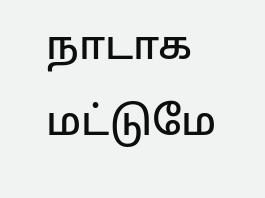நாடாக மட்டுமே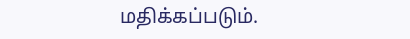மதிக்கப்படும்.